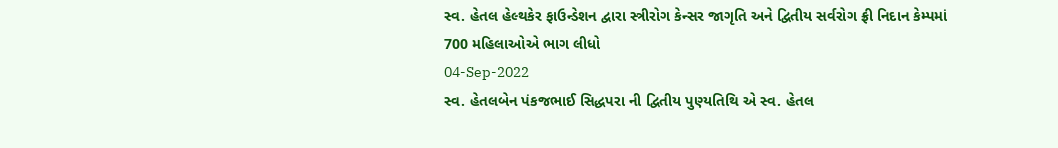સ્વ. હેતલ હેલ્થકેર ફાઉન્ડેશન દ્વારા સ્ત્રીરોગ કેન્સર જાગૃતિ અને દ્વિતીય સર્વરોગ ફ્રી નિદાન કેમ્પમાં 700 મહિલાઓએ ભાગ લીધો
04-Sep-2022
સ્વ. હેતલબેન પંકજભાઈ સિદ્ધપરા ની દ્વિતીય પુણ્યતિથિ એ સ્વ. હેતલ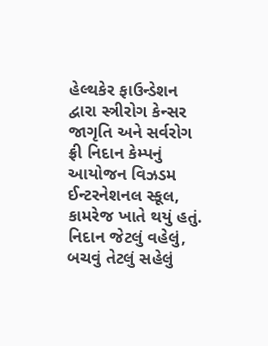હેલ્થકેર ફાઉન્ડેશન દ્વારા સ્ત્રીરોગ કેન્સર જાગૃતિ અને સર્વરોગ ફ્રી નિદાન કેમ્પનું આયોજન વિઝડમ ઈન્ટરનેશનલ સ્કૂલ, કામરેજ ખાતે થયું હતું. નિદાન જેટલું વહેલું, બચવું તેટલું સહેલું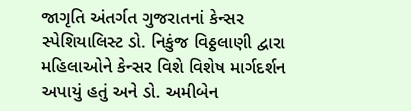જાગૃતિ અંતર્ગત ગુજરાતનાં કેન્સર સ્પેશિયાલિસ્ટ ડો. નિકુંજ વિઠ્ઠલાણી દ્વારા મહિલાઓને કેન્સર વિશે વિશેષ માર્ગદર્શન અપાયું હતું અને ડો. અમીબેન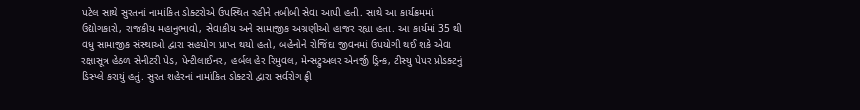પટેલ સાથે સુરતનાં નામાંકિત ડોક્ટરોએ ઉપસ્થિત રહીને તબીબી સેવા આપી હતી. સાથે આ કાર્યક્રમમાં ઉદ્યોગકારો, રાજકીય મહાનુભાવો, સેવાકીય અને સામાજીક અગ્રણીઓ હાજર રહ્યા હતા. આ કાર્યમાં 35 થી વધુ સામાજીક સંસ્થાઓ દ્વારા સહયોગ પ્રાપ્ત થયો હતો, બહેનોને રોજિંદા જીવનમાં ઉપયોગી થઈ શકે એવા રક્ષાસૂત્ર હેઠળ સેનીટરી પેડ, પેન્ટીલાઈનર, હર્બલ હેર રિમુવલ, મેન્સટ્રુઅલર એનર્જી ડ્રિન્ક, ટીસ્યુ પેપર પ્રોડક્ટનું ડિસ્પ્લે કરાયું હતું. સુરત શહેરનાં નામાંકિત ડોક્ટરો દ્વારા સર્વરોગ ફ્રી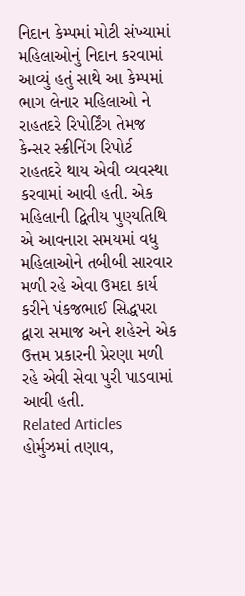નિદાન કેમ્પમાં મોટી સંખ્યામાં મહિલાઓનું નિદાન કરવામાં આવ્યું હતું સાથે આ કેમ્પમાં ભાગ લેનાર મહિલાઓ ને રાહતદરે રિપોર્ટિંગ તેમજ કેન્સર સ્ક્રીનિંગ રિપોર્ટ રાહતદરે થાય એવી વ્યવસ્થા કરવામાં આવી હતી. એક મહિલાની દ્વિતીય પુણ્યતિથિ એ આવનારા સમયમાં વધુ મહિલાઓને તબીબી સારવાર મળી રહે એવા ઉમદા કાર્ય કરીને પંકજભાઈ સિદ્ધપરા દ્વારા સમાજ અને શહેરને એક ઉત્તમ પ્રકારની પ્રેરણા મળી રહે એવી સેવા પુરી પાડવામાં આવી હતી.
Related Articles
હોર્મુઝમાં તણાવ,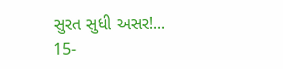સુરત સુધી અસર!...
15-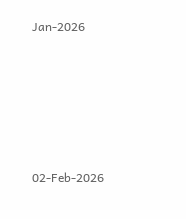Jan-2026








02-Feb-2026